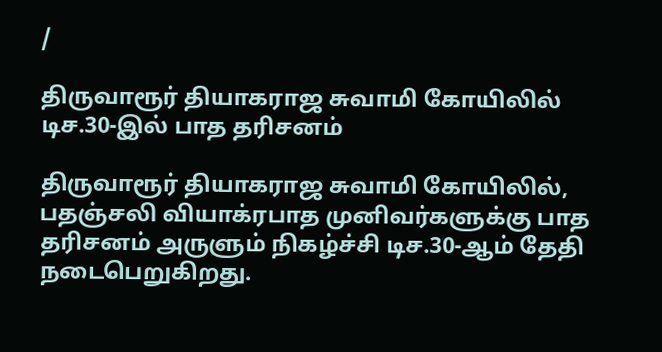/

திருவாரூர் தியாகராஜ சுவாமி கோயிலில் டிச.30-இல் பாத தரிசனம்

திருவாரூர் தியாகராஜ சுவாமி கோயிலில், பதஞ்சலி வியாக்ரபாத முனிவர்களுக்கு பாத தரிசனம் அருளும் நிகழ்ச்சி டிச.30-ஆம் தேதி நடைபெறுகிறது.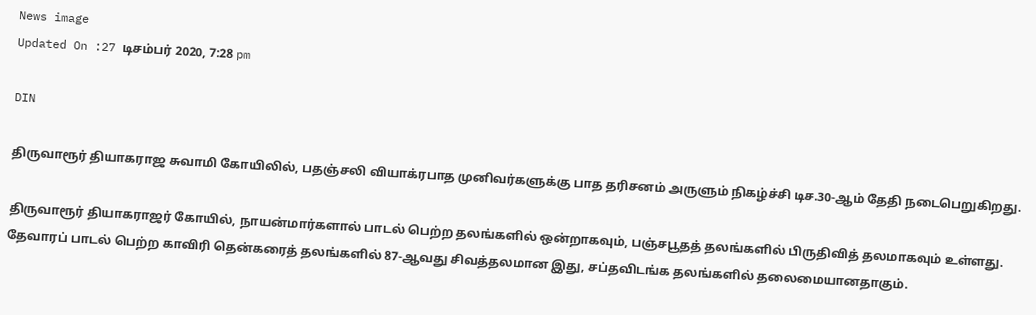News image
Updated On :27 டிசம்பர் 2020, 7:28 pm

DIN

திருவாரூர் தியாகராஜ சுவாமி கோயிலில், பதஞ்சலி வியாக்ரபாத முனிவர்களுக்கு பாத தரிசனம் அருளும் நிகழ்ச்சி டிச.30-ஆம் தேதி நடைபெறுகிறது.

திருவாரூர் தியாகராஜர் கோயில், நாயன்மார்களால் பாடல் பெற்ற தலங்களில் ஒன்றாகவும், பஞ்சபூதத் தலங்களில் பிருதிவித் தலமாகவும் உள்ளது. தேவாரப் பாடல் பெற்ற காவிரி தென்கரைத் தலங்களில் 87-ஆவது சிவத்தலமான இது, சப்தவிடங்க தலங்களில் தலைமையானதாகும்.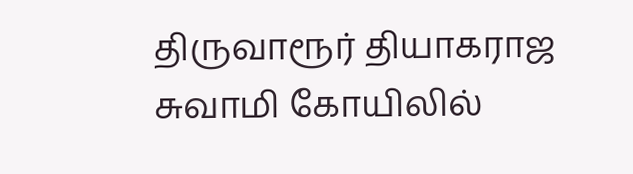திருவாரூர் தியாகராஜ சுவாமி கோயிலில்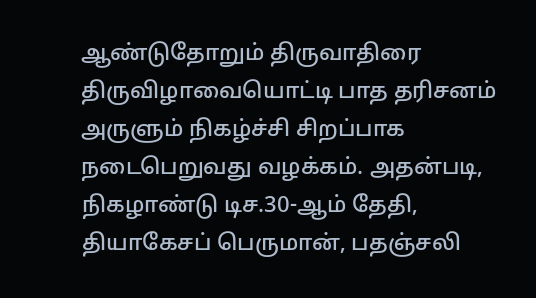ஆண்டுதோறும் திருவாதிரை திருவிழாவையொட்டி பாத தரிசனம் அருளும் நிகழ்ச்சி சிறப்பாக நடைபெறுவது வழக்கம். அதன்படி, நிகழாண்டு டிச.30-ஆம் தேதி, தியாகேசப் பெருமான், பதஞ்சலி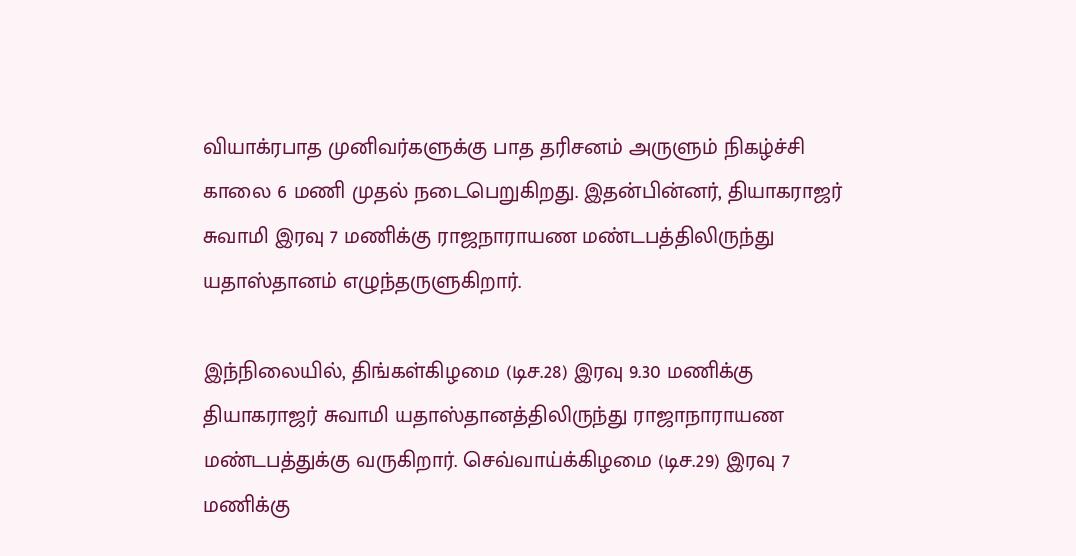வியாக்ரபாத முனிவர்களுக்கு பாத தரிசனம் அருளும் நிகழ்ச்சி காலை 6 மணி முதல் நடைபெறுகிறது. இதன்பின்னர், தியாகராஜர் சுவாமி இரவு 7 மணிக்கு ராஜநாராயண மண்டபத்திலிருந்து யதாஸ்தானம் எழுந்தருளுகிறார்.

இந்நிலையில், திங்கள்கிழமை (டிச.28) இரவு 9.30 மணிக்கு தியாகராஜர் சுவாமி யதாஸ்தானத்திலிருந்து ராஜாநாராயண மண்டபத்துக்கு வருகிறார். செவ்வாய்க்கிழமை (டிச.29) இரவு 7 மணிக்கு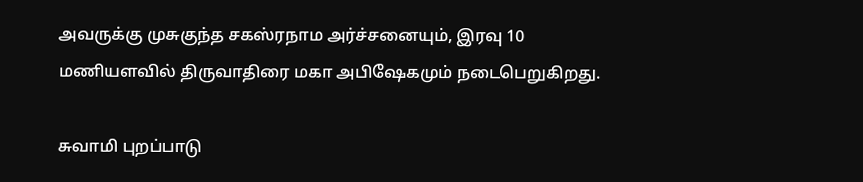அவருக்கு முசுகுந்த சகஸ்ரநாம அர்ச்சனையும், இரவு 10 மணியளவில் திருவாதிரை மகா அபிஷேகமும் நடைபெறுகிறது.

சுவாமி புறப்பாடு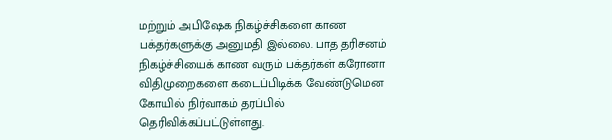மற்றும் அபிஷேக நிகழ்ச்சிகளை காண பக்தர்களுக்கு அனுமதி இல்லை. பாத தரிசனம் நிகழ்ச்சியைக் காண வரும் பக்தர்கள் கரோனா விதிமுறைகளை கடைப்பிடிக்க வேண்டுமென கோயில் நிர்வாகம் தரப்பில் தெரிவிக்கப்பட்டுள்ளது.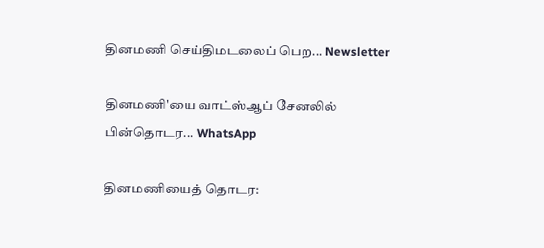தினமணி செய்திமடலைப் பெற... Newsletter

தினமணி'யை வாட்ஸ்ஆப் சேனலில் பின்தொடர... WhatsApp

தினமணியைத் தொடர: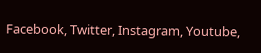Facebook, Twitter, Instagram, Youtube,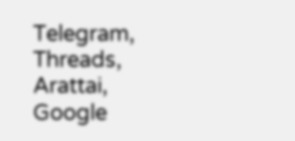Telegram, Threads, Arattai, Google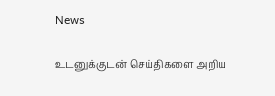News

உடனுக்குடன் செய்திகளை அறிய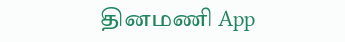தினமணி App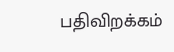பதிவிறக்கம்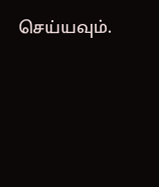செய்யவும்.